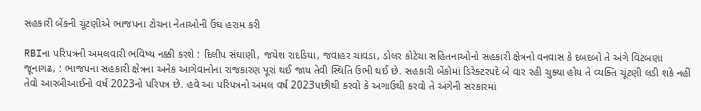સહકારી બેંકની ચૂંટણીએ ભાજપના ટોચના નેતાઓની ઉંઘ હરામ કરી

RBIના પરિપત્રની અમલવારી ભવિષ્ય નક્કી કરશે : દિલીપ સંઘાણી, જયેશ રાદડિયા, જવાહર ચાવડા, ડોલર કોટેચા સહિતનાઓનો સહકારી ક્ષેત્રનો વનવાસ કે દબદબો તે અંગે વિટંબણા
જૂનાગઢ, : ભાજપના સહકારી ક્ષેત્રના અનેક આગેવાનોના રાજકારણ પૂરાં થઈ જાય તેવી સ્થિતિ ઉભી થઈ છે. સહકારી બેંકોમાં ડિરેક્ટરપદે બે વાર રહી ચુક્યા હોય તે વ્યક્તિ ચૂંટણી લડી શકે નહીં તેવો આરબીઆઈનો વર્ષ 2023નો પરિપત્ર છે. હવે આ પરિપત્રનો અમલ વર્ષ 2023પછીથી કરવો કે અગાઉથી કરવો તે અંગેની સરકારમાં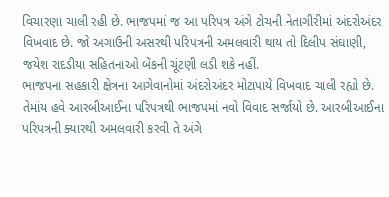વિચારણા ચાલી રહી છે. ભાજપમાં જ આ પરિપત્ર અંગે ટોચની નેતાગીરીમાં અંદરોઅંદર વિખવાદ છે. જો અગાઉની અસરથી પરિપત્રની અમલવારી થાય તો દિલીપ સંઘાણી, જયેશ રાદડીયા સહિતનાઓ બેંકની ચૂંટણી લડી શકે નહીં.
ભાજપના સહકારી ક્ષેત્રના આગેવાનોમાં અંદરોઅંદર મોટાપાયે વિખવાદ ચાલી રહ્યો છે. તેમાંય હવે આરબીઆઈના પરિપત્રથી ભાજપમાં નવો વિવાદ સર્જાયો છે. આરબીઆઈના પરિપત્રની ક્યારથી અમલવારી કરવી તે અંગે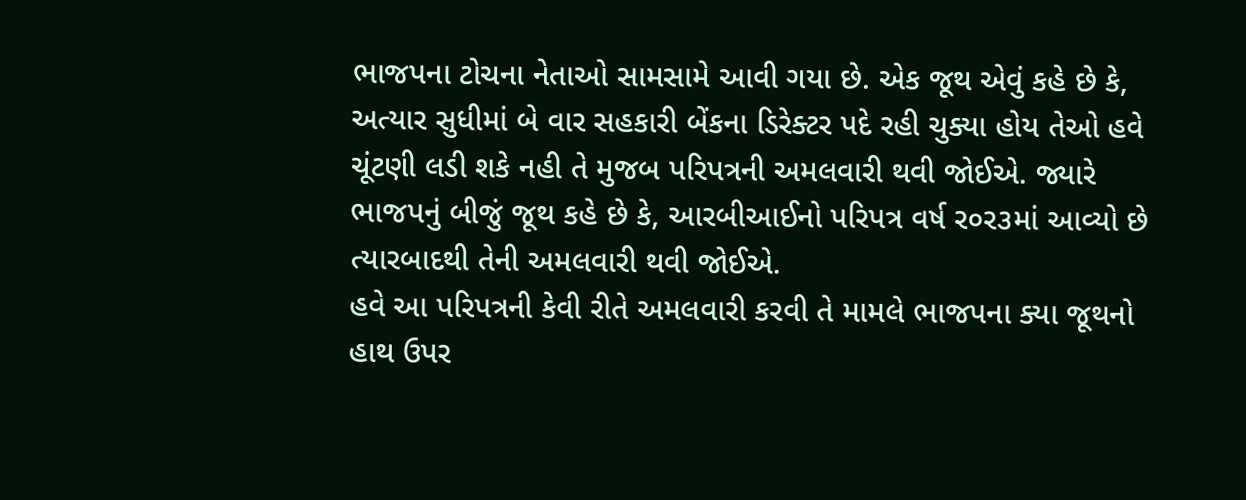ભાજપના ટોચના નેતાઓ સામસામે આવી ગયા છે. એક જૂથ એવું કહે છે કે, અત્યાર સુધીમાં બે વાર સહકારી બેંકના ડિરેક્ટર પદે રહી ચુક્યા હોય તેઓ હવે ચૂંટણી લડી શકે નહી તે મુજબ પરિપત્રની અમલવારી થવી જોઈએ. જ્યારે ભાજપનું બીજું જૂથ કહે છે કે, આરબીઆઈનો પરિપત્ર વર્ષ ર૦ર૩માં આવ્યો છે ત્યારબાદથી તેની અમલવારી થવી જોઈએ.
હવે આ પરિપત્રની કેવી રીતે અમલવારી કરવી તે મામલે ભાજપના ક્યા જૂથનો હાથ ઉપર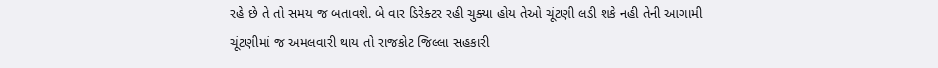રહે છે તે તો સમય જ બતાવશે. બે વાર ડિરેક્ટર રહી ચુક્યા હોય તેઓ ચૂંટણી લડી શકે નહી તેની આગામી ચૂંટણીમાં જ અમલવારી થાય તો રાજકોટ જિલ્લા સહકારી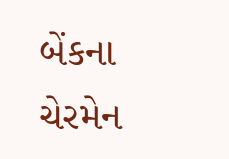બેંકના ચેરમેન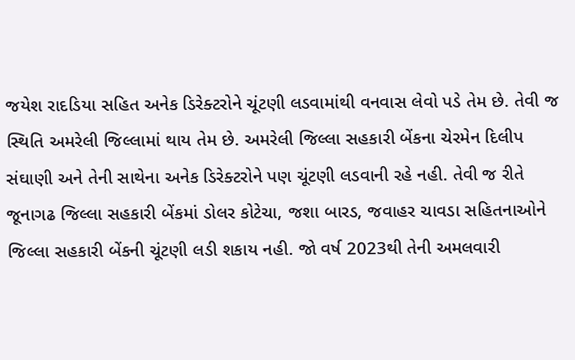જયેશ રાદડિયા સહિત અનેક ડિરેક્ટરોને ચૂંટણી લડવામાંથી વનવાસ લેવો પડે તેમ છે. તેવી જ સ્થિતિ અમરેલી જિલ્લામાં થાય તેમ છે. અમરેલી જિલ્લા સહકારી બેંકના ચેરમેન દિલીપ સંઘાણી અને તેની સાથેના અનેક ડિરેક્ટરોને પણ ચૂંટણી લડવાની રહે નહી. તેવી જ રીતે જૂનાગઢ જિલ્લા સહકારી બેંકમાં ડોલર કોટેચા, જશા બારડ, જવાહર ચાવડા સહિતનાઓને જિલ્લા સહકારી બેંકની ચૂંટણી લડી શકાય નહી. જો વર્ષ 2023થી તેની અમલવારી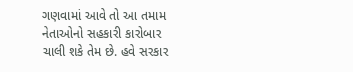ગણવામાં આવે તો આ તમામ નેતાઓનો સહકારી કારોબાર ચાલી શકે તેમ છે. હવે સરકાર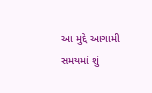આ મુદ્દે આગામી સમયમાં શું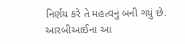નિર્ણય કરે તે મહત્વનું બની ગયું છે. આરબીઆઈના આ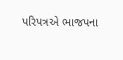પરિપત્રએ ભાજપના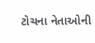ટોચના નેતાઓની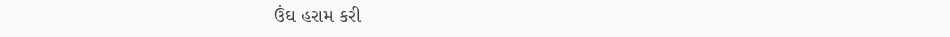ઉંઘ હરામ કરી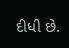દીધી છે.